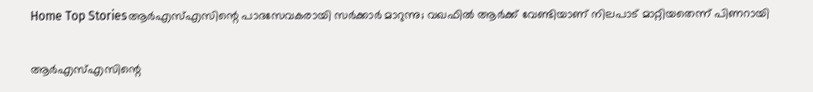Home Top Storiesആർഎസ്എസിന്റെ പാദസേവകരായി സർക്കാർ മാറുന്നു; വഖഫിൽ ആർക്ക് വേണ്ടിയാണ് നിലപാട് മാറ്റിയതെന്ന് പിണറായി

ആർഎസ്എസിന്റെ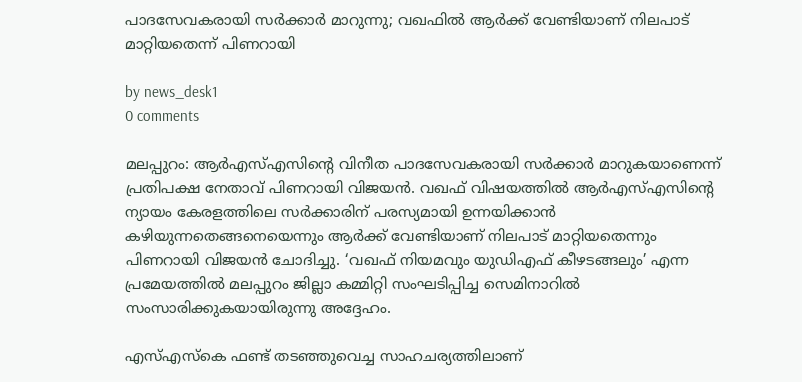പാദസേവകരായി സർക്കാർ മാറുന്നു; വഖഫിൽ ആർക്ക് വേണ്ടിയാണ് നിലപാട് മാറ്റിയതെന്ന് പിണറായി

by news_desk1
0 comments

മലപ്പുറം: ആർഎസ്എസിന്റെ വിനീത പാദസേവകരായി സർക്കാർ മാറുകയാണെന്ന് പ്രതിപക്ഷ നേതാവ് പിണറായി വിജയൻ. വഖഫ് വിഷയത്തിൽ ആർഎസ്എസിന്റെ ന്യായം കേരളത്തിലെ സർക്കാരിന് പരസ്യമായി ഉന്നയിക്കാൻ കഴിയുന്നതെങ്ങനെയെന്നും ആർക്ക് വേണ്ടിയാണ് നിലപാട് മാറ്റിയതെന്നും പിണറായി വിജയൻ ചോദിച്ചു. ‘വഖഫ് നിയമവും യുഡിഎഫ് കീഴടങ്ങലും’ എന്ന പ്രമേയത്തിൽ മലപ്പുറം ജില്ലാ കമ്മിറ്റി സംഘടിപ്പിച്ച സെമിനാറിൽ സംസാരിക്കുകയായിരുന്നു അദ്ദേഹം.

എസ്എസ്‌കെ ഫണ്ട് തടഞ്ഞുവെച്ച സാഹചര്യത്തിലാണ്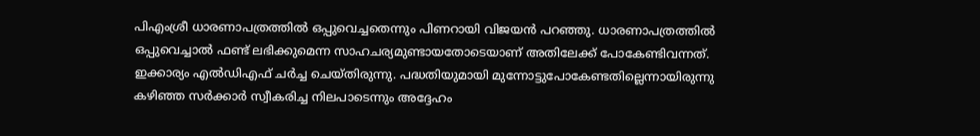പിഎംശ്രീ ധാരണാപത്രത്തിൽ ഒപ്പുവെച്ചതെന്നും പിണറായി വിജയൻ പറഞ്ഞു. ധാരണാപത്രത്തിൽ ഒപ്പുവെച്ചാൽ ഫണ്ട് ലഭിക്കുമെന്ന സാഹചര്യമുണ്ടായതോടെയാണ് അതിലേക്ക് പോകേണ്ടിവന്നത്. ഇക്കാര്യം എൽഡിഎഫ് ചർച്ച ചെയ്തിരുന്നു. പദ്ധതിയുമായി മുന്നോട്ടുപോകേണ്ടതില്ലെന്നായിരുന്നു കഴിഞ്ഞ സർക്കാർ സ്വീകരിച്ച നിലപാടെന്നും അദ്ദേഹം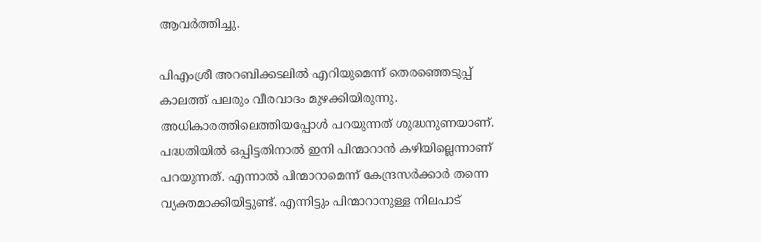ആവർത്തിച്ചു.

പിഎംശ്രീ അറബിക്കടലിൽ എറിയുമെന്ന് തെരഞ്ഞെടുപ്പ് കാലത്ത് പലരും വീരവാദം മുഴക്കിയിരുന്നു. അധികാരത്തിലെത്തിയപ്പോൾ പറയുന്നത് ശുദ്ധനുണയാണ്. പദ്ധതിയിൽ ഒപ്പിട്ടതിനാൽ ഇനി പിന്മാറാൻ കഴിയില്ലെന്നാണ് പറയുന്നത്. എന്നാൽ പിന്മാറാമെന്ന് കേന്ദ്രസർക്കാർ തന്നെ വ്യക്തമാക്കിയിട്ടുണ്ട്. എന്നിട്ടും പിന്മാറാനുള്ള നിലപാട്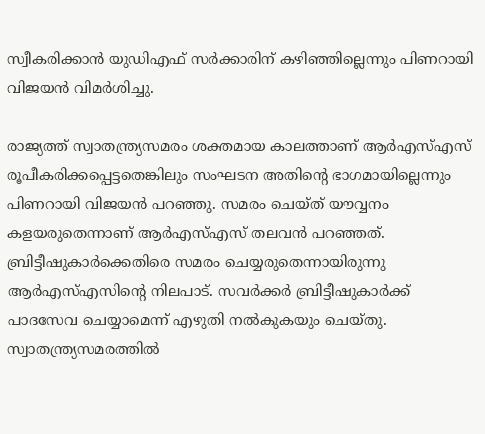സ്വീകരിക്കാൻ യുഡിഎഫ് സർക്കാരിന് കഴിഞ്ഞില്ലെന്നും പിണറായി വിജയൻ വിമർശിച്ചു.

രാജ്യത്ത് സ്വാതന്ത്ര്യസമരം ശക്തമായ കാലത്താണ് ആർഎസ്എസ് രൂപീകരിക്കപ്പെട്ടതെങ്കിലും സംഘടന അതിന്റെ ഭാഗമായില്ലെന്നും പിണറായി വിജയൻ പറഞ്ഞു. സമരം ചെയ്ത് യൗവ്വനം കളയരുതെന്നാണ് ആർഎസ്എസ് തലവൻ പറഞ്ഞത്. ബ്രിട്ടീഷുകാർക്കെതിരെ സമരം ചെയ്യരുതെന്നായിരുന്നു ആർഎസ്എസിന്റെ നിലപാട്. സവർക്കർ ബ്രിട്ടീഷുകാർക്ക് പാദസേവ ചെയ്യാമെന്ന് എഴുതി നൽകുകയും ചെയ്തു. സ്വാതന്ത്ര്യസമരത്തിൽ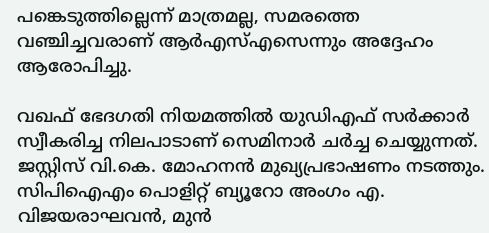പങ്കെടുത്തില്ലെന്ന് മാത്രമല്ല, സമരത്തെ വഞ്ചിച്ചവരാണ് ആർഎസ്എസെന്നും അദ്ദേഹം ആരോപിച്ചു.

വഖഫ് ഭേദഗതി നിയമത്തിൽ യുഡിഎഫ് സർക്കാർ സ്വീകരിച്ച നിലപാടാണ് സെമിനാർ ചർച്ച ചെയ്യുന്നത്. ജസ്റ്റിസ് വി.കെ. മോഹനൻ മുഖ്യപ്രഭാഷണം നടത്തും. സിപിഐഎം പൊളിറ്റ് ബ്യൂറോ അംഗം എ. വിജയരാഘവൻ, മുൻ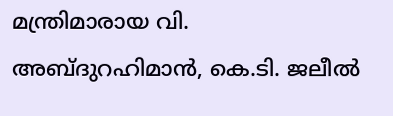മന്ത്രിമാരായ വി. അബ്ദുറഹിമാൻ, കെ.ടി. ജലീൽ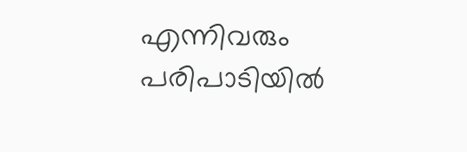എന്നിവരും പരിപാടിയിൽ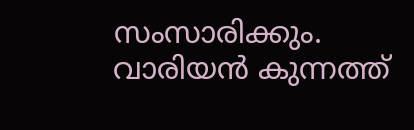സംസാരിക്കും. വാരിയൻ കുന്നത്ത്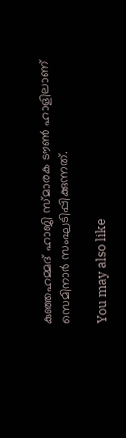കുഞ്ഞഹമ്മദ് ഹാജി സ്മാരക ടൗൺ ഹാളിലാണ് സെമിനാർ സംഘടിപ്പിക്കുന്നത്.

You may also like